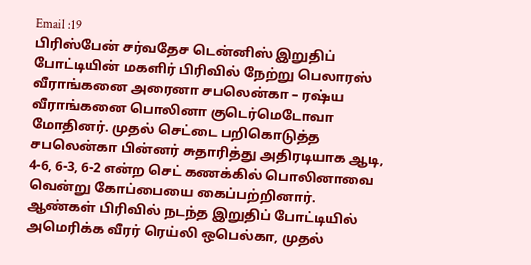Email :19
பிரிஸ்பேன் சர்வதேச டென்னிஸ் இறுதிப் போட்டியின் மகளிர் பிரிவில் நேற்று பெலாரஸ் வீராங்கனை அரைனா சபலென்கா – ரஷ்ய வீராங்கனை பொலினா குடெர்மெடோவா மோதினர். முதல் செட்டை பறிகொடுத்த சபலென்கா பின்னர் சுதாரித்து அதிரடியாக ஆடி, 4-6, 6-3, 6-2 என்ற செட் கணக்கில் பொலினாவை வென்று கோப்பையை கைப்பற்றினார்.
ஆண்கள் பிரிவில் நடந்த இறுதிப் போட்டியில் அமெரிக்க வீரர் ரெய்லி ஒபெல்கா, முதல்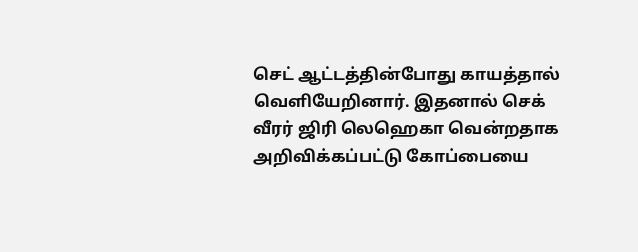செட் ஆட்டத்தின்போது காயத்தால் வௌியேறினார். இதனால் செக் வீரர் ஜிரி லெஹெகா வென்றதாக அறிவிக்கப்பட்டு கோப்பையை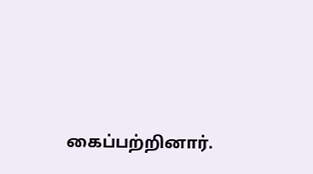கைப்பற்றினார்.